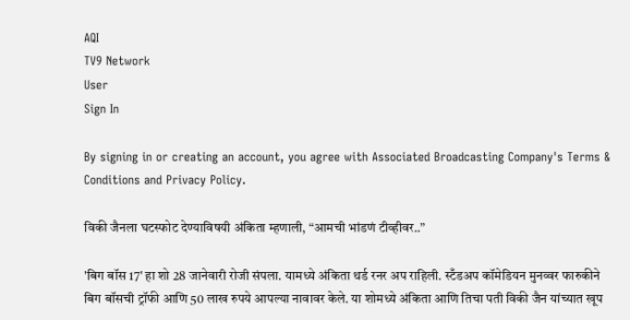AQI
TV9 Network
User
Sign In

By signing in or creating an account, you agree with Associated Broadcasting Company's Terms & Conditions and Privacy Policy.

विकी जैनला घटस्फोट देण्याविषयी अंकिता म्हणाली, “आमची भांडणं टीव्हीवर..”

'बिग बॉस 17' हा शो 28 जानेवारी रोजी संपला. यामध्ये अंकिता थर्ड रनर अप राहिली. स्टँडअप कॉमेडियन मुनव्वर फारुकीने बिग बॉसची ट्रॉफी आणि 50 लाख रुपये आपल्या नावावर केले. या शोमध्ये अंकिता आणि तिचा पती विकी जैन यांच्यात खूप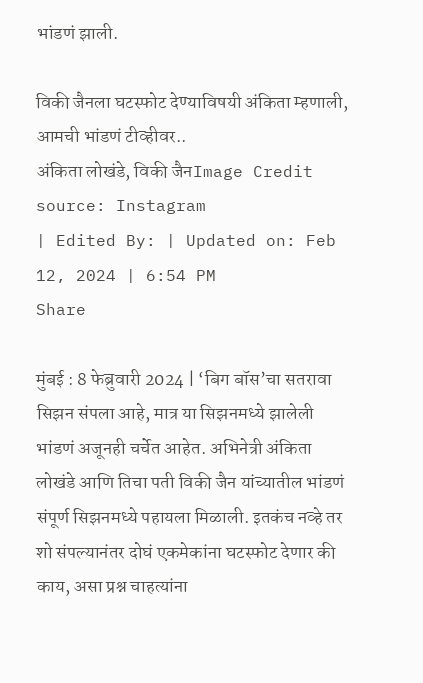भांडणं झाली.

विकी जैनला घटस्फोट देण्याविषयी अंकिता म्हणाली, आमची भांडणं टीव्हीवर..
अंकिता लोखंडे, विकी जैनImage Credit source: Instagram
| Edited By: | Updated on: Feb 12, 2024 | 6:54 PM
Share

मुंबई : 8 फेब्रुवारी 2024 | ‘बिग बॉस’चा सतरावा सिझन संपला आहे, मात्र या सिझनमध्ये झालेली भांडणं अजूनही चर्चेत आहेत. अभिनेत्री अंकिता लोखंडे आणि तिचा पती विकी जैन यांच्यातील भांडणं संपूर्ण सिझनमध्ये पहायला मिळाली. इतकंच नव्हे तर शो संपल्यानंतर दोघं एकमेकांना घटस्फोट देणार की काय, असा प्रश्न चाहत्यांना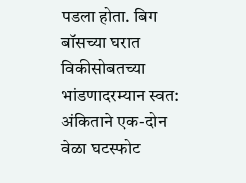पडला होता. बिग बॉसच्या घरात विकीसोबतच्या भांडणादरम्यान स्वत: अंकिताने एक-दोन वेळा घटस्फोट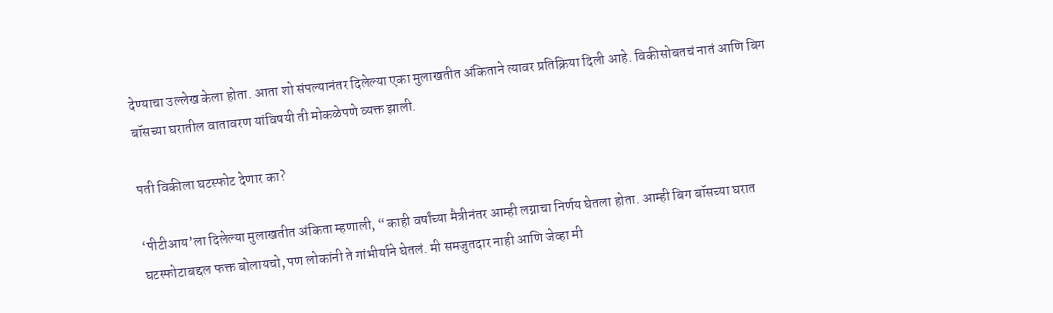देण्याचा उल्लेख केला होता. आता शो संपल्यानंतर दिलेल्या एका मुलाखतीत अंकिताने त्यावर प्रतिक्रिया दिली आहे. विकीसोबतचं नातं आणि बिग बॉसच्या घरातील वातावरण यांविषयी ती मोकळेपणे व्यक्त झाली.

पती विकीला घटस्फोट देणार का?

‘पीटीआय’ला दिलेल्या मुलाखतीत अंकिता म्हणाली, “काही वर्षांच्या मैत्रीनंतर आम्ही लग्नाचा निर्णय घेतला होता. आम्ही बिग बॉसच्या घरात घटस्फोटाबद्दल फक्त बोलायचो, पण लोकांनी ते गांभीर्याने घेतलं. मी समजुतदार नाही आणि जेव्हा मी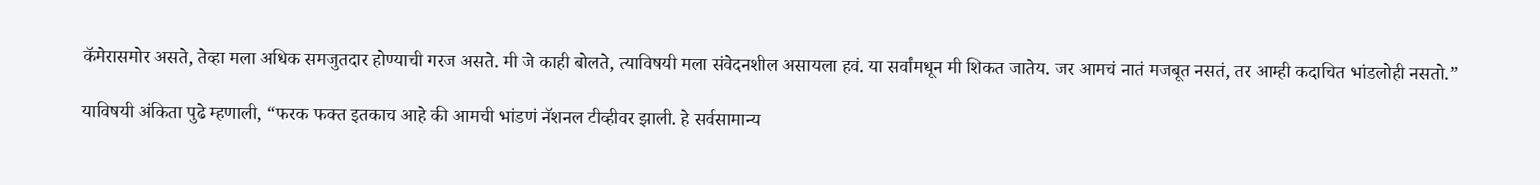कॅमेरासमोर असते, तेव्हा मला अधिक समजुतदार होण्याची गरज असते. मी जे काही बोलते, त्याविषयी मला संवेदनशील असायला हवं. या सर्वांमधून मी शिकत जातेय. जर आमचं नातं मजबूत नसतं, तर आम्ही कदाचित भांडलोही नसतो.”

याविषयी अंकिता पुढे म्हणाली, “फरक फक्त इतकाच आहे की आमची भांडणं नॅशनल टीव्हीवर झाली. हे सर्वसामान्य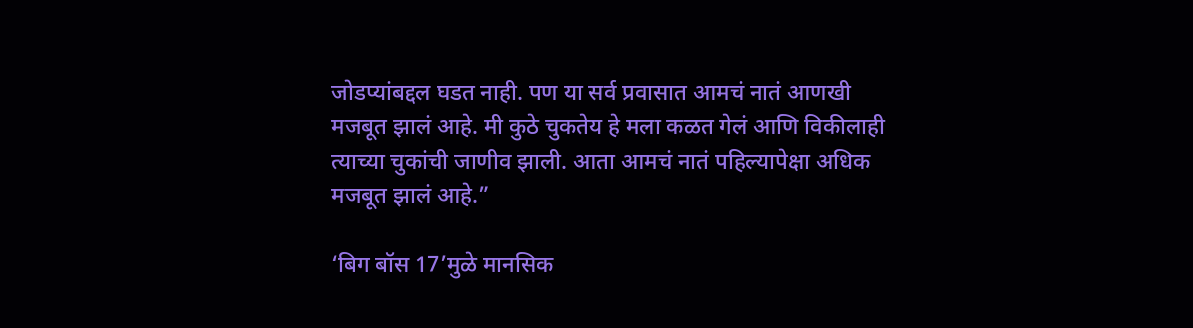जोडप्यांबद्दल घडत नाही. पण या सर्व प्रवासात आमचं नातं आणखी मजबूत झालं आहे. मी कुठे चुकतेय हे मला कळत गेलं आणि विकीलाही त्याच्या चुकांची जाणीव झाली. आता आमचं नातं पहिल्यापेक्षा अधिक मजबूत झालं आहे.”

‘बिग बॉस 17’मुळे मानसिक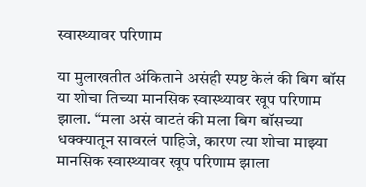स्वास्थ्यावर परिणाम

या मुलाखतीत अंकिताने असंही स्पष्ट केलं की बिग बॉस या शोचा तिच्या मानसिक स्वास्थ्यावर खूप परिणाम झाला. “मला असं वाटतं की मला बिग बॉसच्या धक्क्यातून सावरलं पाहिजे, कारण त्या शोचा माझ्या मानसिक स्वास्थ्यावर खूप परिणाम झाला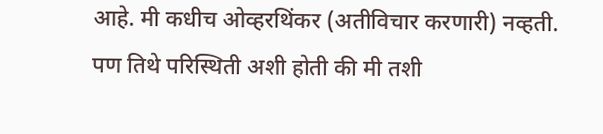आहे. मी कधीच ओव्हरथिंकर (अतीविचार करणारी) नव्हती. पण तिथे परिस्थिती अशी होती की मी तशी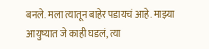बनले. मला त्यातून बाहेर पडायचं आहे. माझ्या आयुष्यात जे काही घडलं, त्या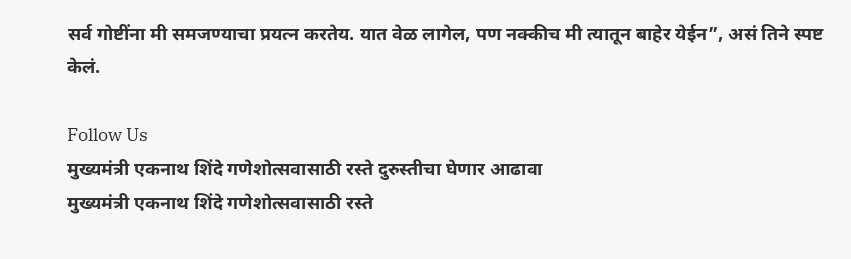सर्व गोष्टींना मी समजण्याचा प्रयत्न करतेय. यात वेळ लागेल, पण नक्कीच मी त्यातून बाहेर येईन”, असं तिने स्पष्ट केलं.

Follow Us
मुख्यमंत्री एकनाथ शिंदे गणेशोत्सवासाठी रस्ते दुरुस्तीचा घेणार आढावा
मुख्यमंत्री एकनाथ शिंदे गणेशोत्सवासाठी रस्ते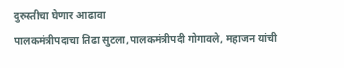दुरुस्तीचा घेणार आढावा
पालकमंत्रीपदाचा तिढा सुटला,पालकमंत्रीपदी गोगावले, महाजन यांची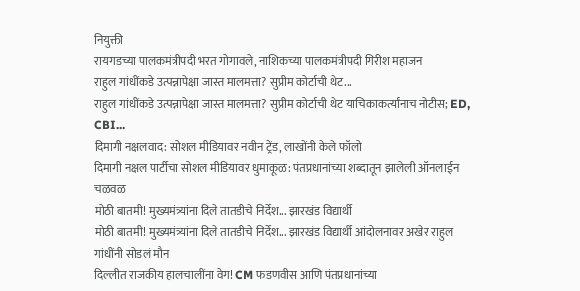नियुक्ती
रायगडच्या पालकमंत्रीपदी भरत गोगावले, नाशिकच्या पालकमंत्रीपदी गिरीश महाजन
राहुल गांधींकडे उत्पन्नापेक्षा जास्त मालमत्ता? सुप्रीम कोर्टाची थेट...
राहुल गांधींकडे उत्पन्नापेक्षा जास्त मालमत्ता? सुप्रीम कोर्टाची थेट याचिकाकर्त्यांनाच नोटीस; ED, CBI...
दिमागी नक्षलवाद: सोशल मीडियावर नवीन ट्रेंड, लाखोंनी केले फॉलो
दिमागी नक्षल पार्टीचा सोशल मीडियावर धुमाकूळ: पंतप्रधानांच्या शब्दातून झालेली ऑनलाईन चळवळ
मोठी बातमी! मुख्यमंत्र्यांना दिले तातडीचे निर्देश... झारखंड विद्यार्थी
मोठी बातमी! मुख्यमंत्र्यांना दिले तातडीचे निर्देश... झारखंड विद्यार्थी आंदोलनावर अखेर राहुल गांधींनी सोडलं मौन
दिल्लीत राजकीय हालचालींना वेग! CM फडणवीस आणि पंतप्रधानांच्या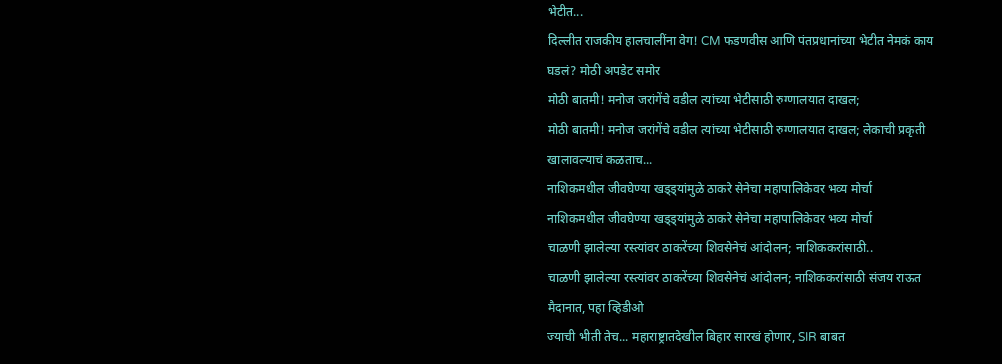भेटीत...
दिल्लीत राजकीय हालचालींना वेग! CM फडणवीस आणि पंतप्रधानांच्या भेटीत नेमकं काय घडलं? मोठी अपडेट समोर
मोठी बातमी! मनोज जरांगेंचे वडील त्यांच्या भेटीसाठी रुग्णालयात दाखल;
मोठी बातमी! मनोज जरांगेंचे वडील त्यांच्या भेटीसाठी रुग्णालयात दाखल; लेकाची प्रकृती खालावल्याचं कळताच...
नाशिकमधील जीवघेण्या खड्ड्यांमुळे ठाकरे सेनेचा महापालिकेवर भव्य मोर्चा
नाशिकमधील जीवघेण्या खड्ड्यांमुळे ठाकरे सेनेचा महापालिकेवर भव्य मोर्चा
चाळणी झालेल्या रस्त्यांवर ठाकरेंच्या शिवसेनेचं आंदोलन; नाशिककरांसाठी..
चाळणी झालेल्या रस्त्यांवर ठाकरेंच्या शिवसेनेचं आंदोलन; नाशिककरांसाठी संजय राऊत मैदानात, पहा व्हिडीओ
ज्याची भीती तेच... महाराष्ट्रातदेखील बिहार सारखं होणार, SIR बाबत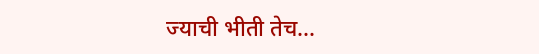ज्याची भीती तेच...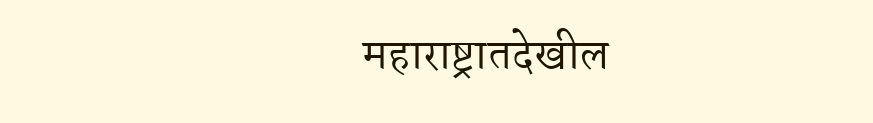महाराष्ट्रातदेखील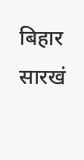बिहार सारखं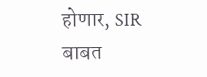होणार, SIR बाबत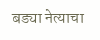बड्या नेत्याचा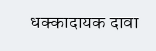धक्कादायक दावा